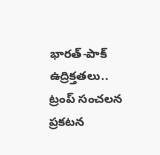భారత్-పాక్‌ ఉద్రిక్తతలు.. ట్రంప్‌ సంచలన ప్రకటన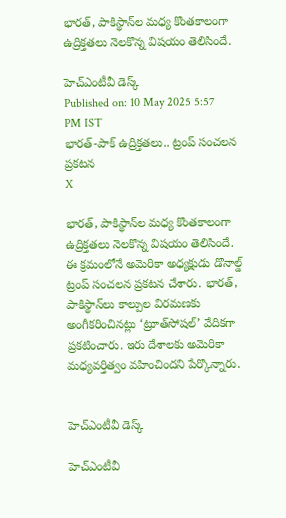భారత్‌, పాకిస్థాన్‌ల మధ్య కొంతకాలంగా ఉద్రిక్తతలు నెలకొన్న విషయం తెలిసిందే.

హెచ్ఎంటీవీ డెస్క్
Published on: 10 May 2025 5:57 PM IST
భారత్-పాక్‌ ఉద్రిక్తతలు.. ట్రంప్‌ సంచలన ప్రకటన
X

భారత్‌, పాకిస్థాన్‌ల మధ్య కొంతకాలంగా ఉద్రిక్తతలు నెలకొన్న విషయం తెలిసిందే. ఈ క్రమంలోనే అమెరికా అధ్యక్షుడు డొనాల్డ్‌ ట్రంప్‌ సంచలన ప్రకటన చేశారు. భారత్‌, పాకిస్థాన్‌లు కాల్పుల విరమణకు అంగీకరించినట్లు ‘ట్రూత్‌సోషల్‌’ వేదికగా ప్రకటించారు. ఇరు దేశాలకు అమెరికా మధ్యవర్తిత్వం వహించిందని పేర్కొన్నారు.


హెచ్ఎంటీవీ డెస్క్

హెచ్ఎంటీవీ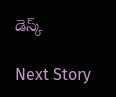డెస్క్

Next Story